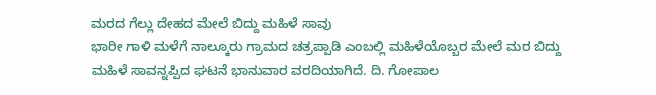ಮರದ ಗೆಲ್ಲು ದೇಹದ ಮೇಲೆ ಬಿದ್ದು ಮಹಿಳೆ ಸಾವು
ಭಾರೀ ಗಾಳಿ ಮಳೆಗೆ ನಾಲ್ಕೂರು ಗ್ರಾಮದ ಚತ್ರಪ್ಪಾಡಿ ಎಂಬಲ್ಲಿ ಮಹಿಳೆಯೊಬ್ಬರ ಮೇಲೆ ಮರ ಬಿದ್ದು ಮಹಿಳೆ ಸಾವನ್ನಪ್ಪಿದ ಘಟನೆ ಭಾನುವಾರ ವರದಿಯಾಗಿದೆ. ದಿ. ಗೋಪಾಲ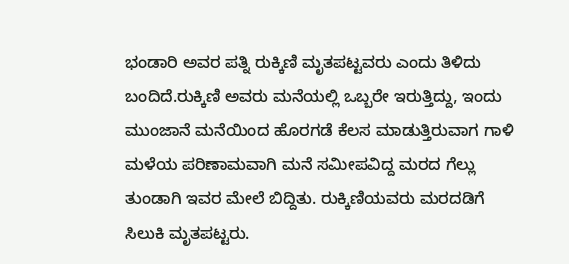ಭಂಡಾರಿ ಅವರ ಪತ್ನಿ ರುಕ್ಕಿಣಿ ಮೃತಪಟ್ಟವರು ಎಂದು ತಿಳಿದು ಬಂದಿದೆ.ರುಕ್ಕಿಣಿ ಅವರು ಮನೆಯಲ್ಲಿ ಒಬ್ಬರೇ ಇರುತ್ತಿದ್ದು, ಇಂದು ಮುಂಜಾನೆ ಮನೆಯಿಂದ ಹೊರಗಡೆ ಕೆಲಸ ಮಾಡುತ್ತಿರುವಾಗ ಗಾಳಿ ಮಳೆಯ ಪರಿಣಾಮವಾಗಿ ಮನೆ ಸಮೀಪವಿದ್ದ ಮರದ ಗೆಲ್ಲು ತುಂಡಾಗಿ ಇವರ ಮೇಲೆ ಬಿದ್ದಿತು. ರುಕ್ಕಿಣಿಯವರು ಮರದಡಿಗೆ ಸಿಲುಕಿ ಮೃತಪಟ್ಟರು.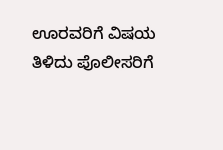ಊರವರಿಗೆ ವಿಷಯ ತಿಳಿದು ಪೊಲೀಸರಿಗೆ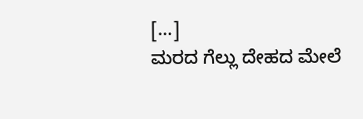[…]
ಮರದ ಗೆಲ್ಲು ದೇಹದ ಮೇಲೆ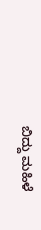ಬಿದ್ದು ಮಹಿಳೆ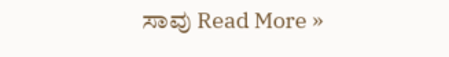ಸಾವು Read More »